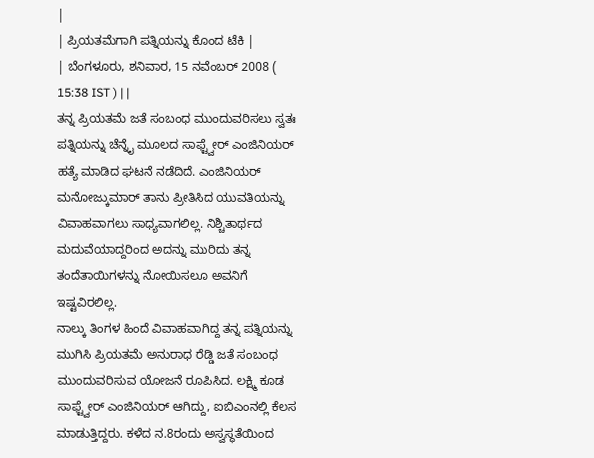|
| ಪ್ರಿಯತಮೆಗಾಗಿ ಪತ್ನಿಯನ್ನು ಕೊಂದ ಟೆಕಿ |
| ಬೆಂಗಳೂರು, ಶನಿವಾರ, 15 ನವೆಂಬರ್ 2008 ( 15:38 IST ) | |
ತನ್ನ ಪ್ರಿಯತಮೆ ಜತೆ ಸಂಬಂಧ ಮುಂದುವರಿಸಲು ಸ್ವತಃ ಪತ್ನಿಯನ್ನು ಚೆನ್ನೈ ಮೂಲದ ಸಾಫ್ಟ್ವೇರ್ ಎಂಜಿನಿಯರ್ ಹತ್ಯೆ ಮಾಡಿದ ಘಟನೆ ನಡೆದಿದೆ. ಎಂಜಿನಿಯರ್ ಮನೋಜ್ಕುಮಾರ್ ತಾನು ಪ್ರೀತಿಸಿದ ಯುವತಿಯನ್ನು ವಿವಾಹವಾಗಲು ಸಾಧ್ಯವಾಗಲಿಲ್ಲ. ನಿಶ್ಚಿತಾರ್ಥದ ಮದುವೆಯಾದ್ದರಿಂದ ಅದನ್ನು ಮುರಿದು ತನ್ನ ತಂದೆತಾಯಿಗಳನ್ನು ನೋಯಿಸಲೂ ಅವನಿಗೆ ಇಷ್ಟವಿರಲಿಲ್ಲ.
ನಾಲ್ಕು ತಿಂಗಳ ಹಿಂದೆ ವಿವಾಹವಾಗಿದ್ದ ತನ್ನ ಪತ್ನಿಯನ್ನು ಮುಗಿಸಿ ಪ್ರಿಯತಮೆ ಅನುರಾಧ ರೆಡ್ಡಿ ಜತೆ ಸಂಬಂಧ ಮುಂದುವರಿಸುವ ಯೋಜನೆ ರೂಪಿಸಿದ. ಲಕ್ಷ್ಮಿ ಕೂಡ ಸಾಫ್ಟ್ವೇರ್ ಎಂಜಿನಿಯರ್ ಆಗಿದ್ದು, ಐಬಿಎಂನಲ್ಲಿ ಕೆಲಸ ಮಾಡುತ್ತಿದ್ದರು. ಕಳೆದ ನ.8ರಂದು ಅಸ್ವಸ್ಥತೆಯಿಂದ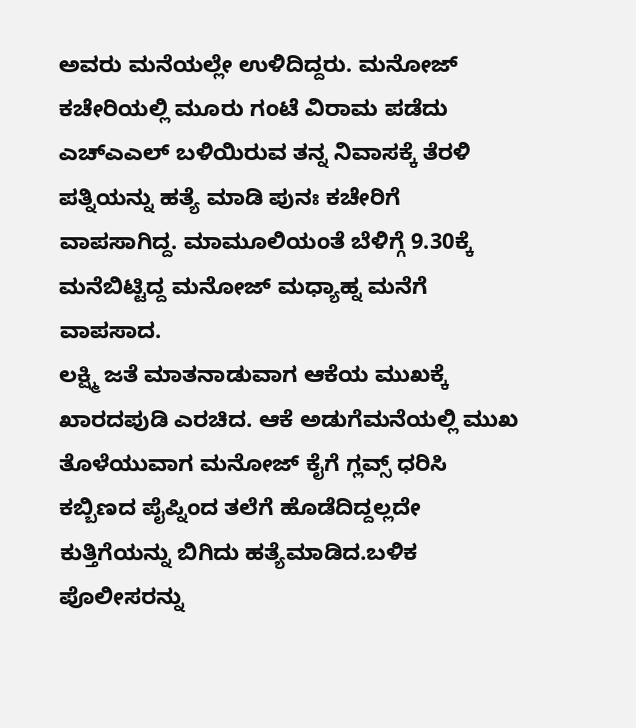ಅವರು ಮನೆಯಲ್ಲೇ ಉಳಿದಿದ್ದರು. ಮನೋಜ್ ಕಚೇರಿಯಲ್ಲಿ ಮೂರು ಗಂಟೆ ವಿರಾಮ ಪಡೆದು ಎಚ್ಎಎಲ್ ಬಳಿಯಿರುವ ತನ್ನ ನಿವಾಸಕ್ಕೆ ತೆರಳಿ ಪತ್ನಿಯನ್ನು ಹತ್ಯೆ ಮಾಡಿ ಪುನಃ ಕಚೇರಿಗೆ ವಾಪಸಾಗಿದ್ದ. ಮಾಮೂಲಿಯಂತೆ ಬೆಳಿಗ್ಗೆ 9.30ಕ್ಕೆ ಮನೆಬಿಟ್ಟಿದ್ದ ಮನೋಜ್ ಮಧ್ಯಾಹ್ನ ಮನೆಗೆ ವಾಪಸಾದ.
ಲಕ್ಷ್ಮಿ ಜತೆ ಮಾತನಾಡುವಾಗ ಆಕೆಯ ಮುಖಕ್ಕೆ ಖಾರದಪುಡಿ ಎರಚಿದ. ಆಕೆ ಅಡುಗೆಮನೆಯಲ್ಲಿ ಮುಖ ತೊಳೆಯುವಾಗ ಮನೋಜ್ ಕೈಗೆ ಗ್ಲವ್ಸ್ ಧರಿಸಿ ಕಬ್ಬಿಣದ ಪೈಪ್ನಿಂದ ತಲೆಗೆ ಹೊಡೆದಿದ್ದಲ್ಲದೇ ಕುತ್ತಿಗೆಯನ್ನು ಬಿಗಿದು ಹತ್ಯೆಮಾಡಿದ.ಬಳಿಕ ಪೊಲೀಸರನ್ನು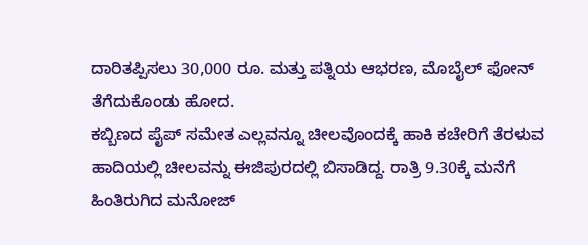ದಾರಿತಪ್ಪಿಸಲು 30,000 ರೂ. ಮತ್ತು ಪತ್ನಿಯ ಆಭರಣ, ಮೊಬೈಲ್ ಫೋನ್ ತೆಗೆದುಕೊಂಡು ಹೋದ.
ಕಬ್ಬಿಣದ ಪೈಪ್ ಸಮೇತ ಎಲ್ಲವನ್ನೂ ಚೀಲವೊಂದಕ್ಕೆ ಹಾಕಿ ಕಚೇರಿಗೆ ತೆರಳುವ ಹಾದಿಯಲ್ಲಿ ಚೀಲವನ್ನು ಈಜಿಪುರದಲ್ಲಿ ಬಿಸಾಡಿದ್ದ. ರಾತ್ರಿ 9.30ಕ್ಕೆ ಮನೆಗೆ ಹಿಂತಿರುಗಿದ ಮನೋಜ್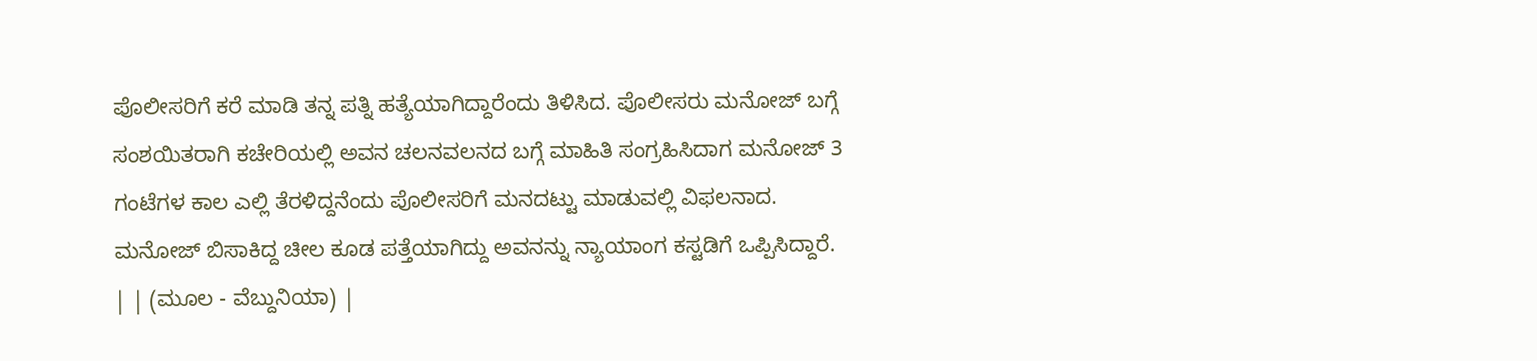ಪೊಲೀಸರಿಗೆ ಕರೆ ಮಾಡಿ ತನ್ನ ಪತ್ನಿ ಹತ್ಯೆಯಾಗಿದ್ದಾರೆಂದು ತಿಳಿಸಿದ. ಪೊಲೀಸರು ಮನೋಜ್ ಬಗ್ಗೆ ಸಂಶಯಿತರಾಗಿ ಕಚೇರಿಯಲ್ಲಿ ಅವನ ಚಲನವಲನದ ಬಗ್ಗೆ ಮಾಹಿತಿ ಸಂಗ್ರಹಿಸಿದಾಗ ಮನೋಜ್ 3 ಗಂಟೆಗಳ ಕಾಲ ಎಲ್ಲಿ ತೆರಳಿದ್ದನೆಂದು ಪೊಲೀಸರಿಗೆ ಮನದಟ್ಟು ಮಾಡುವಲ್ಲಿ ವಿಫಲನಾದ. ಮನೋಜ್ ಬಿಸಾಕಿದ್ದ ಚೀಲ ಕೂಡ ಪತ್ತೆಯಾಗಿದ್ದು ಅವನನ್ನು ನ್ಯಾಯಾಂಗ ಕಸ್ಟಡಿಗೆ ಒಪ್ಪಿಸಿದ್ದಾರೆ.
| | (ಮೂಲ - ವೆಬ್ದುನಿಯಾ) |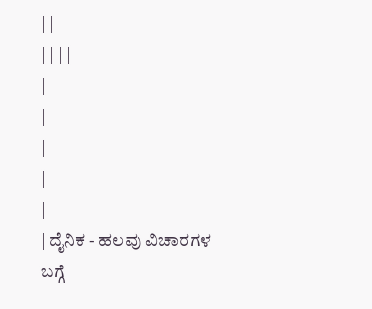| |
| | | |
|
|
|
|
|
| ದೈನಿಕ - ಹಲವು ವಿಚಾರಗಳ ಬಗ್ಗೆ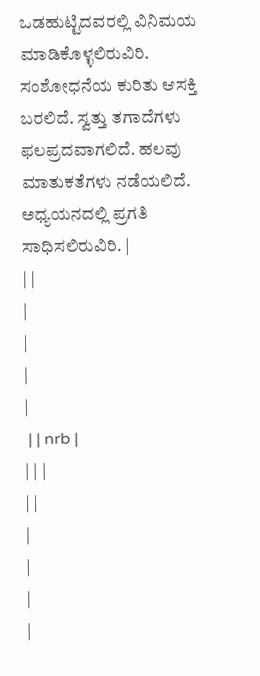ಒಡಹುಟ್ಟಿದವರಲ್ಲಿ ವಿನಿಮಯ ಮಾಡಿಕೊಳ್ಳಲಿರುವಿರಿ. ಸಂಶೋಧನೆಯ ಕುರಿತು ಆಸಕ್ತಿ ಬರಲಿದೆ. ಸ್ವತ್ತು ತಗಾದೆಗಳು ಫಲಪ್ರದವಾಗಲಿದೆ. ಹಲವು ಮಾತುಕತೆಗಳು ನಡೆಯಲಿದೆ. ಅಧ್ಯಯನದಲ್ಲಿ ಪ್ರಗತಿ ಸಾಧಿಸಲಿರುವಿರಿ. |
| |
|
|
|
|
 | | nrb |
| | |
| |
|
|
|
|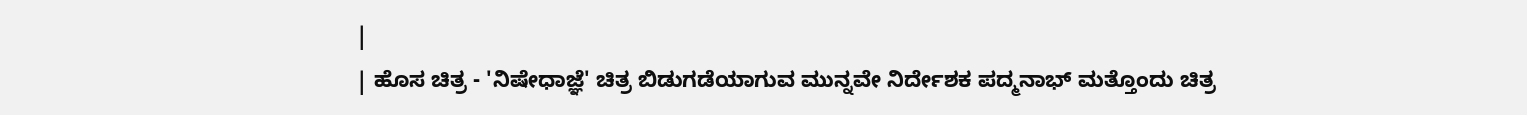|
| ಹೊಸ ಚಿತ್ರ - 'ನಿಷೇಧಾಜ್ಞೆ' ಚಿತ್ರ ಬಿಡುಗಡೆಯಾಗುವ ಮುನ್ನವೇ ನಿರ್ದೇಶಕ ಪದ್ಮನಾಭ್ ಮತ್ತೊಂದು ಚಿತ್ರ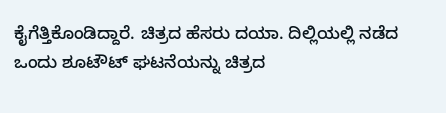ಕೈಗೆತ್ತಿಕೊಂಡಿದ್ದಾರೆ. ಚಿತ್ರದ ಹೆಸರು ದಯಾ. ದಿಲ್ಲಿಯಲ್ಲಿ ನಡೆದ ಒಂದು ಶೂಟೌಟ್ ಘಟನೆಯನ್ನು ಚಿತ್ರದ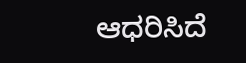ಆಧರಿಸಿದೆ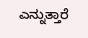ಎನ್ನುತ್ತಾರೆ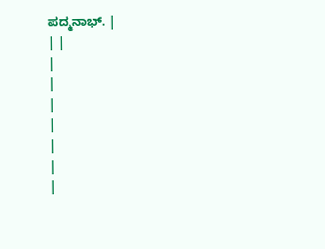ಪದ್ಮನಾಭ್. |
| |
|
|
|
|
|
|
|